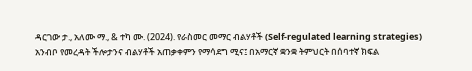ዳርገው ታ., አለሙ ማ., & ተካ ሙ. (2024). የራስመር መማር ብልሃቶች (Self-regulated learning strategies) አንብቦ የመረዳት ችሎታንና ብልሃቶች አጠቃቀምን የማሳደግ ሚና፤ በአማርኛ ቋንቋ ትምህርት በሰባተኛ ክፍል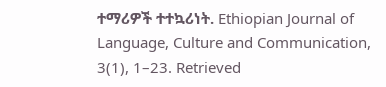ተማሪዎች ተተኳሪነት. Ethiopian Journal of Language, Culture and Communication, 3(1), 1–23. Retrieved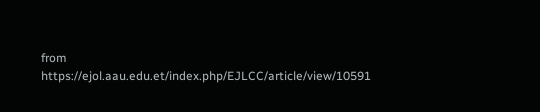from https://ejol.aau.edu.et/index.php/EJLCC/article/view/10591